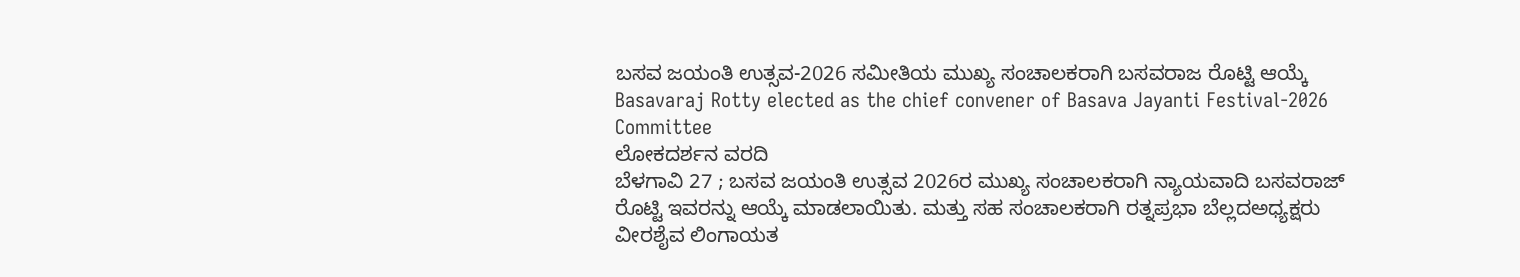ಬಸವ ಜಯಂತಿ ಉತ್ಸವ-2026 ಸಮೀತಿಯ ಮುಖ್ಯ ಸಂಚಾಲಕರಾಗಿ ಬಸವರಾಜ ರೊಟ್ಟಿ ಆಯ್ಕೆ
Basavaraj Rotty elected as the chief convener of Basava Jayanti Festival-2026 Committee
ಲೋಕದರ್ಶನ ವರದಿ
ಬೆಳಗಾವಿ 27 ; ಬಸವ ಜಯಂತಿ ಉತ್ಸವ 2026ರ ಮುಖ್ಯ ಸಂಚಾಲಕರಾಗಿ ನ್ಯಾಯವಾದಿ ಬಸವರಾಜ್ ರೊಟ್ಟಿ ಇವರನ್ನು ಆಯ್ಕೆ ಮಾಡಲಾಯಿತು. ಮತ್ತು ಸಹ ಸಂಚಾಲಕರಾಗಿ ರತ್ನಪ್ರಭಾ ಬೆಲ್ಲದಅಧ್ಯಕ್ಷರು ವೀರಶೈವ ಲಿಂಗಾಯತ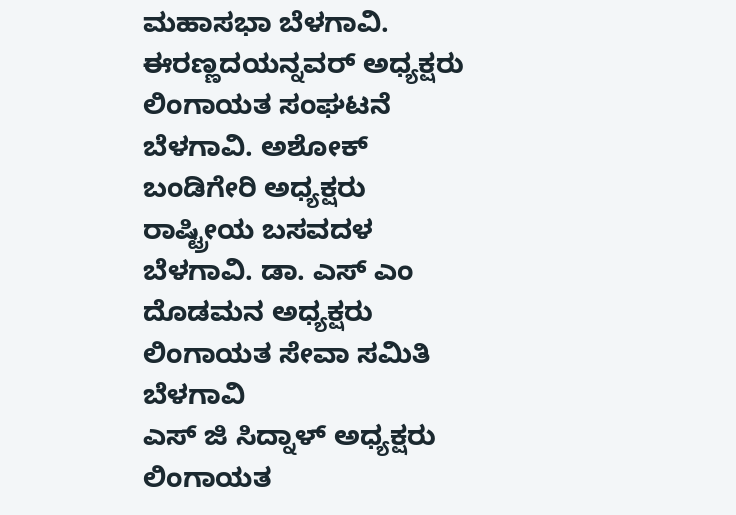ಮಹಾಸಭಾ ಬೆಳಗಾವಿ. ಈರಣ್ಣದಯನ್ನವರ್ ಅಧ್ಯಕ್ಷರು ಲಿಂಗಾಯತ ಸಂಘಟನೆ ಬೆಳಗಾವಿ. ಅಶೋಕ್ ಬಂಡಿಗೇರಿ ಅಧ್ಯಕ್ಷರು ರಾಷ್ಟ್ರೀಯ ಬಸವದಳ ಬೆಳಗಾವಿ. ಡಾ. ಎಸ್ ಎಂ ದೊಡಮನ ಅಧ್ಯಕ್ಷರು ಲಿಂಗಾಯತ ಸೇವಾ ಸಮಿತಿ ಬೆಳಗಾವಿ
ಎಸ್ ಜಿ ಸಿದ್ನಾಳ್ ಅಧ್ಯಕ್ಷರು ಲಿಂಗಾಯತ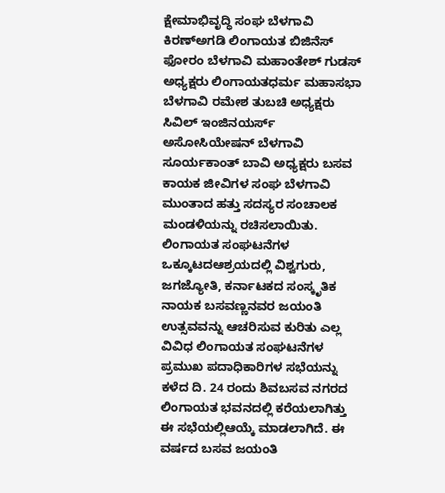ಕ್ಷೇಮಾಭಿವೃದ್ಧಿ ಸಂಘ ಬೆಳಗಾವಿ ಕಿರಣ್ಅಗಡಿ ಲಿಂಗಾಯತ ಬಿಜಿನೆಸ್ ಫೋರಂ ಬೆಳಗಾವಿ ಮಹಾಂತೇಶ್ ಗುಡಸ್ ಅಧ್ಯಕ್ಷರು ಲಿಂಗಾಯತಧರ್ಮ ಮಹಾಸಭಾ ಬೆಳಗಾವಿ ರಮೇಶ ತುಬಚಿ ಅಧ್ಯಕ್ಷರು ಸಿವಿಲ್ ಇಂಜಿನಯರ್ಸ್ ಅಸೋಸಿಯೇಷನ್ ಬೆಳಗಾವಿ ಸೂರ್ಯಕಾಂತ್ ಬಾವಿ ಅಧ್ಯಕ್ಷರು ಬಸವ ಕಾಯಕ ಜೀವಿಗಳ ಸಂಘ ಬೆಳಗಾವಿ ಮುಂತಾದ ಹತ್ತು ಸದಸ್ಯರ ಸಂಚಾಲಕ ಮಂಡಳಿಯನ್ನು ರಚಿಸಲಾಯಿತು.
ಲಿಂಗಾಯತ ಸಂಘಟನೆಗಳ ಒಕ್ಕೂಟದಆಶ್ರಯದಲ್ಲಿ ವಿಶ್ವಗುರು, ಜಗಜ್ಯೋತಿ, ಕರ್ನಾಟಕದ ಸಂಸ್ಕೃತಿಕ ನಾಯಕ ಬಸವಣ್ಣನವರ ಜಯಂತಿ ಉತ್ಸವವನ್ನು ಆಚರಿಸುವ ಕುರಿತು ಎಲ್ಲ ವಿವಿಧ ಲಿಂಗಾಯತ ಸಂಘಟನೆಗಳ ಪ್ರಮುಖ ಪದಾಧಿಕಾರಿಗಳ ಸಭೆಯನ್ನು ಕಳೆದ ದಿ. 24 ರಂದು ಶಿವಬಸವ ನಗರದ ಲಿಂಗಾಯತ ಭವನದಲ್ಲಿ ಕರೆಯಲಾಗಿತ್ತು ಈ ಸಭೆಯಲ್ಲಿಆಯ್ಕೆ ಮಾಡಲಾಗಿದೆ. ಈ ವರ್ಷದ ಬಸವ ಜಯಂತಿ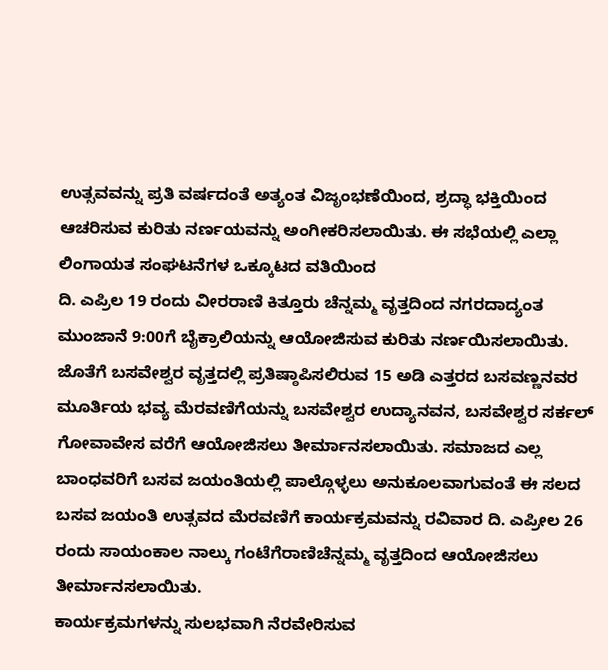ಉತ್ಸವವನ್ನು ಪ್ರತಿ ವರ್ಷದಂತೆ ಅತ್ಯಂತ ವಿಜೃಂಭಣೆಯಿಂದ, ಶ್ರದ್ಧಾ ಭಕ್ತಿಯಿಂದ ಆಚರಿಸುವ ಕುರಿತು ನರ್ಣಯವನ್ನು ಅಂಗೀಕರಿಸಲಾಯಿತು. ಈ ಸಭೆಯಲ್ಲಿ ಎಲ್ಲಾ ಲಿಂಗಾಯತ ಸಂಘಟನೆಗಳ ಒಕ್ಕೂಟದ ವತಿಯಿಂದ
ದಿ. ಎಪ್ರಿಲ 19 ರಂದು ವೀರರಾಣಿ ಕಿತ್ತೂರು ಚೆನ್ನಮ್ಮ ವೃತ್ತದಿಂದ ನಗರದಾದ್ಯಂತ ಮುಂಜಾನೆ 9:00ಗೆ ಬೈಕ್ರಾಲಿಯನ್ನು ಆಯೋಜಿಸುವ ಕುರಿತು ನರ್ಣಯಿಸಲಾಯಿತು. ಜೊತೆಗೆ ಬಸವೇಶ್ವರ ವೃತ್ತದಲ್ಲಿ ಪ್ರತಿಷ್ಠಾಪಿಸಲಿರುವ 15 ಅಡಿ ಎತ್ತರದ ಬಸವಣ್ಣನವರ ಮೂರ್ತಿಯ ಭವ್ಯ ಮೆರವಣಿಗೆಯನ್ನು ಬಸವೇಶ್ವರ ಉದ್ಯಾನವನ, ಬಸವೇಶ್ವರ ಸರ್ಕಲ್ ಗೋವಾವೇಸ ವರೆಗೆ ಆಯೋಜಿಸಲು ತೀರ್ಮಾನಸಲಾಯಿತು. ಸಮಾಜದ ಎಲ್ಲ ಬಾಂಧವರಿಗೆ ಬಸವ ಜಯಂತಿಯಲ್ಲಿ ಪಾಲ್ಗೊಳ್ಳಲು ಅನುಕೂಲವಾಗುವಂತೆ ಈ ಸಲದ ಬಸವ ಜಯಂತಿ ಉತ್ಸವದ ಮೆರವಣಿಗೆ ಕಾರ್ಯಕ್ರಮವನ್ನು ರವಿವಾರ ದಿ. ಎಪ್ರೀಲ 26 ರಂದು ಸಾಯಂಕಾಲ ನಾಲ್ಕು ಗಂಟೆಗೆರಾಣಿಚೆನ್ನಮ್ಮ ವೃತ್ತದಿಂದ ಆಯೋಜಿಸಲು ತೀರ್ಮಾನಸಲಾಯಿತು.
ಕಾರ್ಯಕ್ರಮಗಳನ್ನು ಸುಲಭವಾಗಿ ನೆರವೇರಿಸುವ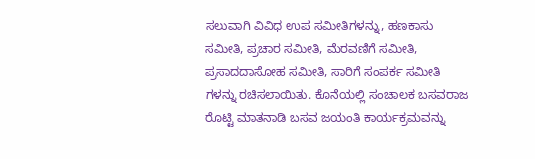ಸಲುವಾಗಿ ವಿವಿಧ ಉಪ ಸಮೀತಿಗಳನ್ನು, ಹಣಕಾಸು ಸಮೀತಿ, ಪ್ರಚಾರ ಸಮೀತಿ, ಮೆರವಣಿಗೆ ಸಮೀತಿ, ಪ್ರಸಾದದಾಸೋಹ ಸಮೀತಿ, ಸಾರಿಗೆ ಸಂಪರ್ಕ ಸಮೀತಿ ಗಳನ್ನು ರಚಿಸಲಾಯಿತು. ಕೊನೆಯಲ್ಲಿ ಸಂಚಾಲಕ ಬಸವರಾಜ ರೊಟ್ಟಿ ಮಾತನಾಡಿ ಬಸವ ಜಯಂತಿ ಕಾರ್ಯಕ್ರಮವನ್ನು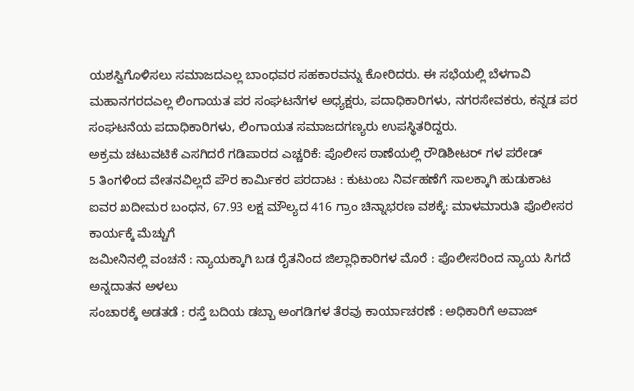ಯಶಸ್ವಿಗೊಳಿಸಲು ಸಮಾಜದಎಲ್ಲ ಬಾಂಧವರ ಸಹಕಾರವನ್ನು ಕೋರಿದರು. ಈ ಸಭೆಯಲ್ಲಿ ಬೆಳಗಾವಿ ಮಹಾನಗರದಎಲ್ಲ ಲಿಂಗಾಯತ ಪರ ಸಂಘಟನೆಗಳ ಅಧ್ಯಕ್ಷರು, ಪದಾಧಿಕಾರಿಗಳು, ನಗರಸೇವಕರು, ಕನ್ನಡ ಪರ ಸಂಘಟನೆಯ ಪದಾಧಿಕಾರಿಗಳು, ಲಿಂಗಾಯತ ಸಮಾಜದಗಣ್ಯರು ಉಪಸ್ಥಿತರಿದ್ದರು.
ಅಕ್ರಮ ಚಟುವಟಿಕೆ ಎಸಗಿದರೆ ಗಡಿಪಾರದ ಎಚ್ಚರಿಕೆ: ಪೊಲೀಸ ಠಾಣೆಯಲ್ಲಿ ರೌಡಿಶೀಟರ್ ಗಳ ಪರೇಡ್
5 ತಿಂಗಳಿಂದ ವೇತನವಿಲ್ಲದೆ ಪೌರ ಕಾರ್ಮಿಕರ ಪರದಾಟ : ಕುಟುಂಬ ನಿರ್ವಹಣೆಗೆ ಸಾಲಕ್ಕಾಗಿ ಹುಡುಕಾಟ
ಐವರ ಖದೀಮರ ಬಂಧನ, 67.93 ಲಕ್ಷ ಮೌಲ್ಯದ 416 ಗ್ರಾಂ ಚಿನ್ನಾಭರಣ ವಶಕ್ಕೆ: ಮಾಳಮಾರುತಿ ಪೊಲೀಸರ ಕಾರ್ಯಕ್ಕೆ ಮೆಚ್ಚುಗೆ
ಜಮೀನಿನಲ್ಲಿ ವಂಚನೆ : ನ್ಯಾಯಕ್ಕಾಗಿ ಬಡ ರೈತನಿಂದ ಜಿಲ್ಲಾಧಿಕಾರಿಗಳ ಮೊರೆ : ಪೊಲೀಸರಿಂದ ನ್ಯಾಯ ಸಿಗದೆ ಅನ್ನದಾತನ ಅಳಲು
ಸಂಚಾರಕ್ಕೆ ಅಡತಡೆ : ರಸ್ತೆ ಬದಿಯ ಡಬ್ಬಾ ಅಂಗಡಿಗಳ ತೆರವು ಕಾರ್ಯಾಚರಣೆ : ಅಧಿಕಾರಿಗೆ ಅವಾಜ್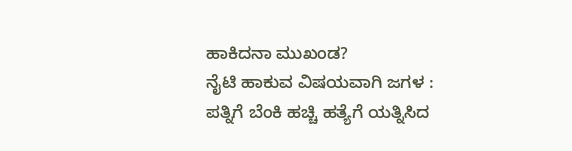ಹಾಕಿದನಾ ಮುಖಂಡ?
ನೈಟಿ ಹಾಕುವ ವಿಷಯವಾಗಿ ಜಗಳ : ಪತ್ನಿಗೆ ಬೆಂಕಿ ಹಚ್ಚಿ ಹತ್ಯೆಗೆ ಯತ್ನಿಸಿದ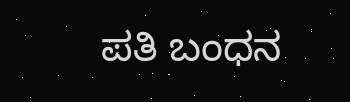ಪತಿ ಬಂಧನ